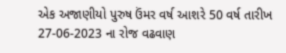એક અજાણીયો પુરુષ ઉંમર વર્ષ આશરે 50 વર્ષ તારીખ 27-06-2023 ના રોજ વઢવાણ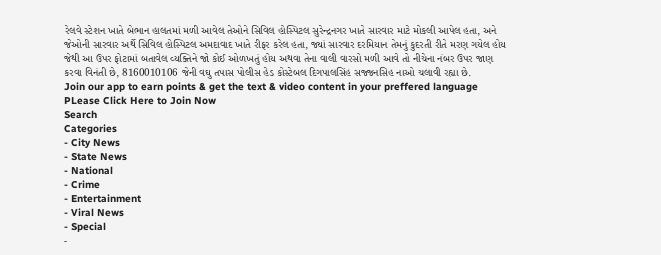રેલવે સ્ટેશન ખાતે બેભાન હાલતમાં મળી આવેલ તેઓને સિવિલ હોસ્પિટલ સુરેન્દ્રનગર ખાતે સારવાર માટે મોકલી આપેલ હતા, અને જેઓની સારવાર અર્થે સિવિલ હોસ્પિટલ અમદાવાદ ખાતે રીફર કરેલ હતા, જ્યાં સારવાર દરમિયાન તેમનું કુદરતી રીતે મરણ ગયેલ હોય જેથી આ ઉપર ફોટામાં બતાવેલ વ્યક્તિને જો કોઈ ઓળખતું હોય અથવા તેના વાલી વારસો મળી આવે તો નીચેના નંબર ઉપર જાણ કરવા વિનંતી છે, 8160010106 જેની વઘુ તપાસ પોલીસ હેડ કોસ્ટેબલ દિગપાલસિંહ સજ્જનસિહ નાઓ ચલાવી રહ્યા છે.
Join our app to earn points & get the text & video content in your preffered language
PLease Click Here to Join Now
Search
Categories
- City News
- State News
- National
- Crime
- Entertainment
- Viral News
- Special
-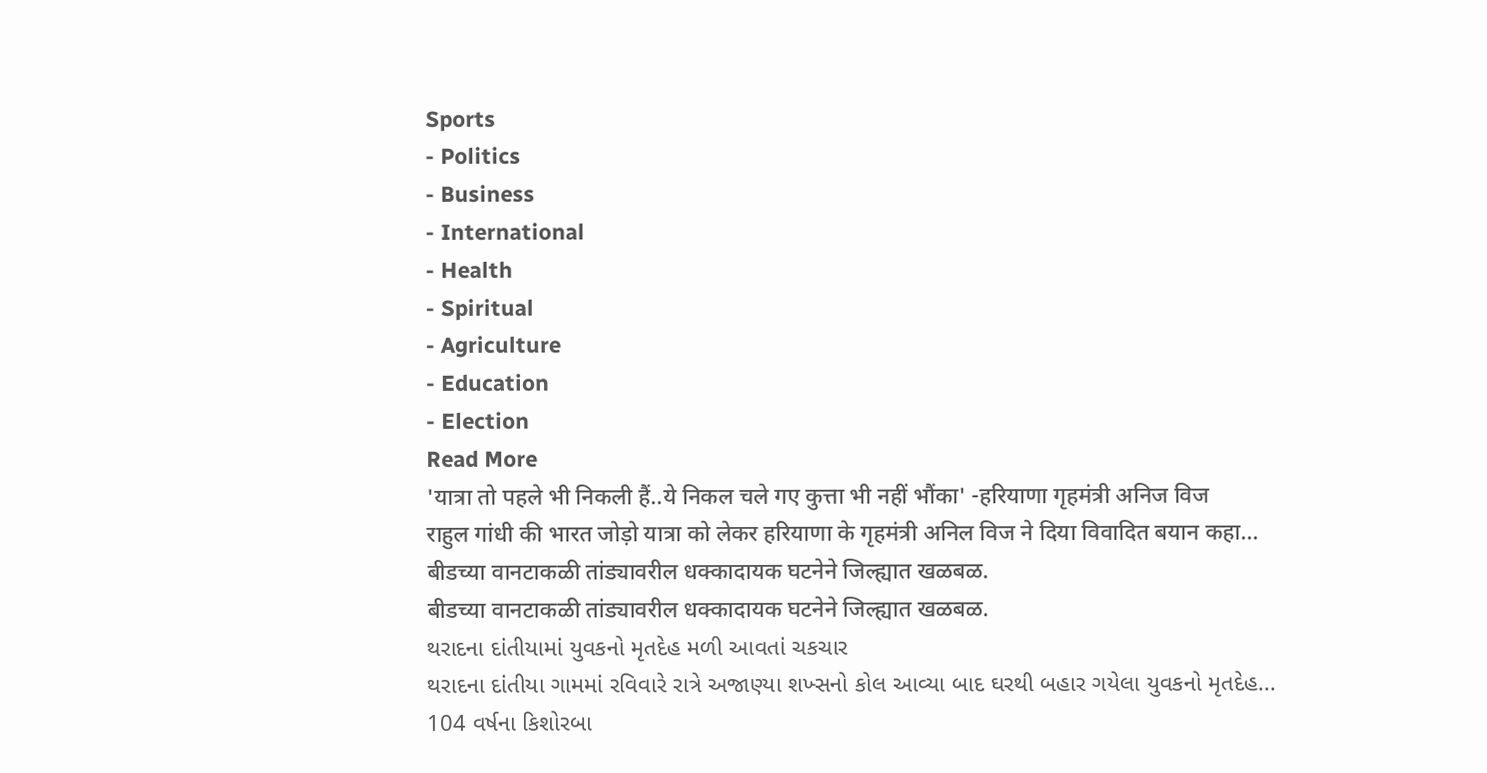Sports
- Politics
- Business
- International
- Health
- Spiritual
- Agriculture
- Education
- Election
Read More
'यात्रा तो पहले भी निकली हैं..ये निकल चले गए कुत्ता भी नहीं भौंका' -हरियाणा गृहमंत्री अनिज विज
राहुल गांधी की भारत जोड़ो यात्रा को लेकर हरियाणा के गृहमंत्री अनिल विज ने दिया विवादित बयान कहा...
बीडच्या वानटाकळी तांड्यावरील धक्कादायक घटनेने जिल्ह्यात खळबळ.
बीडच्या वानटाकळी तांड्यावरील धक्कादायक घटनेने जिल्ह्यात खळबळ.
થરાદના દાંતીયામાં યુવકનો મૃતદેહ મળી આવતાં ચકચાર
થરાદના દાંતીયા ગામમાં રવિવારે રાત્રે અજાણ્યા શખ્સનો કોલ આવ્યા બાદ ઘરથી બહાર ગયેલા યુવકનો મૃતદેહ...
104 વર્ષના કિશોરબા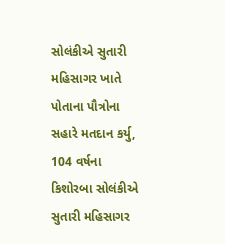સોલંકીએ સુતારી મહિસાગર ખાતે પોતાના પૌત્રોના સહારે મતદાન કર્યુ,
104 વર્ષના કિશોરબા સોલંકીએ સુતારી મહિસાગર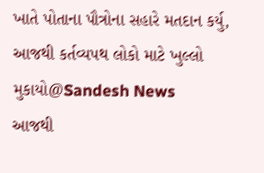ખાતે પોતાના પૌત્રોના સહારે મતદાન કર્યુ,
આજથી કર્તવ્યપથ લોકો માટે ખુલ્લો મુકાયો@Sandesh News
આજથી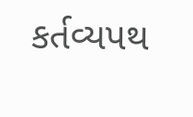કર્તવ્યપથ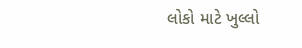લોકો માટે ખુલ્લો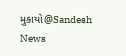મુકાયો@Sandesh News